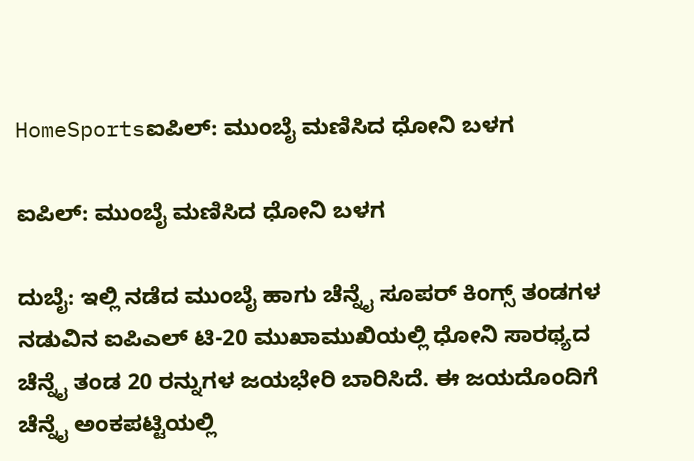HomeSportsಐಪಿಲ್: ಮುಂಬೈ ಮಣಿಸಿದ ಧೋನಿ ಬಳಗ

ಐಪಿಲ್: ಮುಂಬೈ ಮಣಿಸಿದ ಧೋನಿ ಬಳಗ

ದುಬೈ: ಇಲ್ಲಿ ನಡೆದ ಮುಂಬೈ ಹಾಗು ಚೆನ್ನೈ ಸೂಪರ್ ಕಿಂಗ್ಸ್ ತಂಡಗಳ ನಡುವಿನ ಐಪಿಎಲ್ ಟಿ-20 ಮುಖಾಮುಖಿಯಲ್ಲಿ ಧೋನಿ ಸಾರಥ್ಯದ ಚೆನ್ನೈ ತಂಡ 20 ರನ್ನುಗಳ ಜಯಭೇರಿ ಬಾರಿಸಿದೆ. ಈ ಜಯದೊಂದಿಗೆ ಚೆನ್ನೈ ಅಂಕಪಟ್ಟಿಯಲ್ಲಿ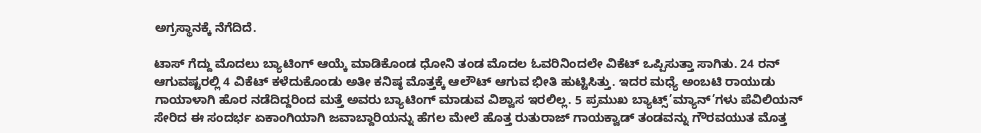ಅಗ್ರಸ್ಥಾನಕ್ಕೆ ನೆಗೆದಿದೆ.

ಟಾಸ್ ಗೆದ್ದು ಮೊದಲು ಬ್ಯಾಟಿಂಗ್ ಆಯ್ಕೆ ಮಾಡಿಕೊಂಡ ಧೋನಿ ತಂಡ ಮೊದಲ ಓವರಿನಿಂದಲೇ ವಿಕೆಟ್ ಒಪ್ಪಿಸುತ್ತಾ ಸಾಗಿತು. 24 ರನ್ ಆಗುವಷ್ಟರಲ್ಲಿ 4 ವಿಕೆಟ್ ಕಳೆದುಕೊಂಡು ಅತೀ ಕನಿಷ್ಠ ಮೊತ್ತಕ್ಕೆ ಆಲೌಟ್ ಆಗುವ ಭೀತಿ ಹುಟ್ಟಿಸಿತ್ತು. ಇದರ ಮಧ್ಯೆ ಅಂಬಟಿ ರಾಯುಡು ಗಾಯಾಳಾಗಿ ಹೊರ ನಡೆದಿದ್ದರಿಂದ ಮತ್ತೆ ಅವರು ಬ್ಯಾಟಿಂಗ್ ಮಾಡುವ ವಿಶ್ವಾಸ ಇರಲಿಲ್ಲ. 5 ಪ್ರಮುಖ ಬ್ಯಾಟ್ಸ್’ಮ್ಯಾನ್’ಗಳು ಪೆವಿಲಿಯನ್ ಸೇರಿದ ಈ ಸಂದರ್ಭ ಏಕಾಂಗಿಯಾಗಿ ಜವಾಬ್ದಾರಿಯನ್ನು ಹೆಗಲ ಮೇಲೆ ಹೊತ್ತ ರುತುರಾಜ್ ಗಾಯಕ್ವಾಡ್ ತಂಡವನ್ನು ಗೌರವಯುತ ಮೊತ್ತ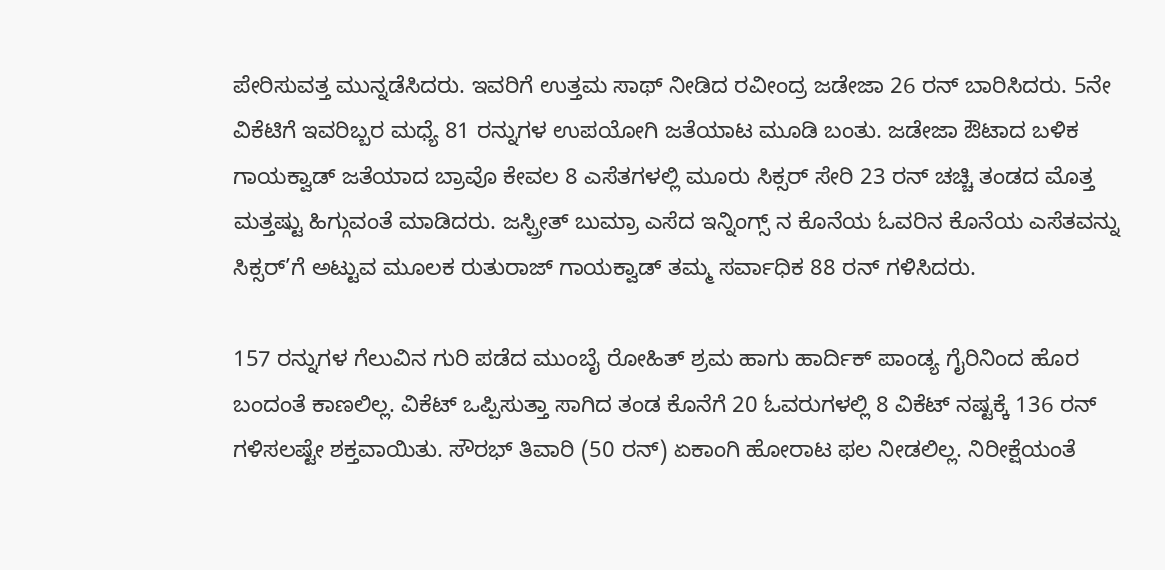ಪೇರಿಸುವತ್ತ ಮುನ್ನಡೆಸಿದರು. ಇವರಿಗೆ ಉತ್ತಮ ಸಾಥ್ ನೀಡಿದ ರವೀಂದ್ರ ಜಡೇಜಾ 26 ರನ್ ಬಾರಿಸಿದರು. 5ನೇ ವಿಕೆಟಿಗೆ ಇವರಿಬ್ಬರ ಮಧ್ಯೆ 81 ರನ್ನುಗಳ ಉಪಯೋಗಿ ಜತೆಯಾಟ ಮೂಡಿ ಬಂತು. ಜಡೇಜಾ ಔಟಾದ ಬಳಿಕ ಗಾಯಕ್ವಾಡ್ ಜತೆಯಾದ ಬ್ರಾವೊ ಕೇವಲ 8 ಎಸೆತಗಳಲ್ಲಿ ಮೂರು ಸಿಕ್ಸರ್ ಸೇರಿ 23 ರನ್ ಚಚ್ಚಿ ತಂಡದ ಮೊತ್ತ ಮತ್ತಷ್ಟು ಹಿಗ್ಗುವಂತೆ ಮಾಡಿದರು. ಜಸ್ಪ್ರೀತ್ ಬುಮ್ರಾ ಎಸೆದ ಇನ್ನಿಂಗ್ಸ್ ನ ಕೊನೆಯ ಓವರಿನ ಕೊನೆಯ ಎಸೆತವನ್ನು ಸಿಕ್ಸರ್’ಗೆ ಅಟ್ಟುವ ಮೂಲಕ ರುತುರಾಜ್ ಗಾಯಕ್ವಾಡ್ ತಮ್ಮ ಸರ್ವಾಧಿಕ 88 ರನ್ ಗಳಿಸಿದರು.

157 ರನ್ನುಗಳ ಗೆಲುವಿನ ಗುರಿ ಪಡೆದ ಮುಂಬೈ ರೋಹಿತ್ ಶ್ರಮ ಹಾಗು ಹಾರ್ದಿಕ್ ಪಾಂಡ್ಯ ಗೈರಿನಿಂದ ಹೊರ ಬಂದಂತೆ ಕಾಣಲಿಲ್ಲ. ವಿಕೆಟ್ ಒಪ್ಪಿಸುತ್ತಾ ಸಾಗಿದ ತಂಡ ಕೊನೆಗೆ 20 ಓವರುಗಳಲ್ಲಿ 8 ವಿಕೆಟ್ ನಷ್ಟಕ್ಕೆ 136 ರನ್ ಗಳಿಸಲಷ್ಟೇ ಶಕ್ತವಾಯಿತು. ಸೌರಭ್ ತಿವಾರಿ (50 ರನ್) ಏಕಾಂಗಿ ಹೋರಾಟ ಫಲ ನೀಡಲಿಲ್ಲ. ನಿರೀಕ್ಷೆಯಂತೆ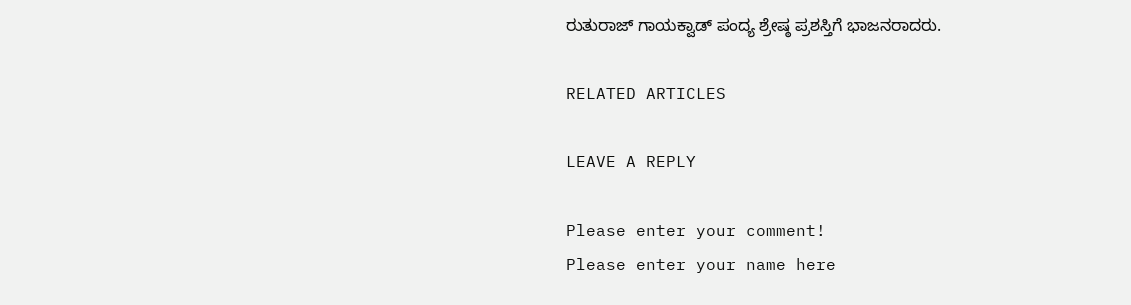ರುತುರಾಜ್ ಗಾಯಕ್ವಾಡ್ ಪಂದ್ಯ ಶ್ರೇಷ್ಠ ಪ್ರಶಸ್ತಿಗೆ ಭಾಜನರಾದರು.

RELATED ARTICLES

LEAVE A REPLY

Please enter your comment!
Please enter your name here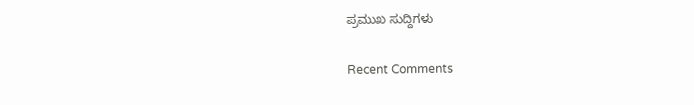ಪ್ರಮುಖ ಸುದ್ದಿಗಳು

Recent Comments